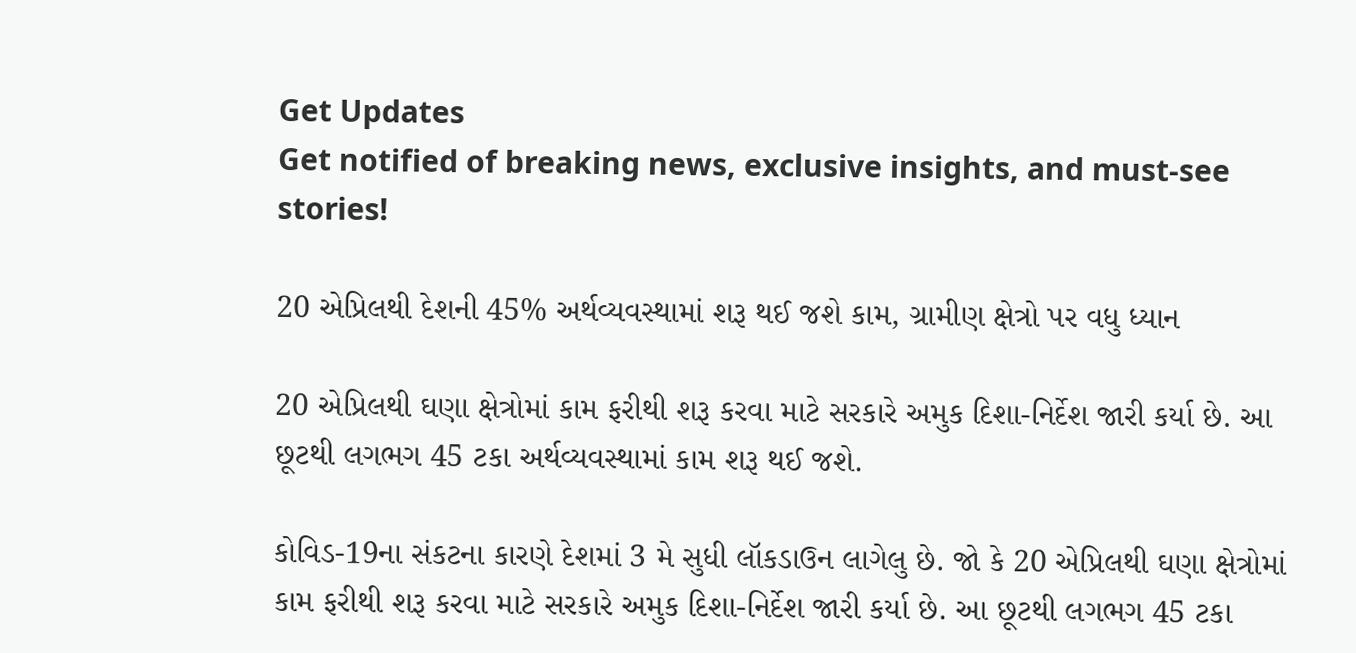Get Updates
Get notified of breaking news, exclusive insights, and must-see stories!

20 એપ્રિલથી દેશની 45% અર્થવ્યવસ્થામાં શરૂ થઈ જશે કામ, ગ્રામીણ ક્ષેત્રો પર વધુ ધ્યાન

20 એપ્રિલથી ઘણા ક્ષેત્રોમાં કામ ફરીથી શરૂ કરવા માટે સરકારે અમુક દિશા-નિર્દેશ જારી કર્યા છે. આ છૂટથી લગભગ 45 ટકા અર્થવ્યવસ્થામાં કામ શરૂ થઈ જશે.

કોવિડ-19ના સંકટના કારણે દેશમાં 3 મે સુધી લૉકડાઉન લાગેલુ છે. જો કે 20 એપ્રિલથી ઘણા ક્ષેત્રોમાં કામ ફરીથી શરૂ કરવા માટે સરકારે અમુક દિશા-નિર્દેશ જારી કર્યા છે. આ છૂટથી લગભગ 45 ટકા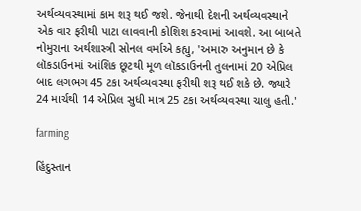અર્થવ્યવસ્થામાં કામ શરૂ થઈ જશે. જેનાથી દેશની અર્થવ્યવસ્થાને એક વાર ફરીથી પાટા લાવવાની કોશિશ કરવામાં આવશે. આ બાબતે નોમુરાના અર્થશાસ્ત્રી સોનલ વર્માએ કહ્યુ, 'અમારુ અનુમાન છે કે લૉકડાઉનમાં આંશિક છૂટથી મૂળ લૉકડાઉનની તુલનામાં 20 એપ્રિલ બાદ લગભગ 45 ટકા અર્થવ્યવસ્થા ફરીથી શરૂ થઈ શકે છે. જ્યારે 24 માર્ચથી 14 એપ્રિલ સુધી માત્ર 25 ટકા અર્થવ્યવસ્થા ચાલુ હતી.'

farming

હિંદુસ્તાન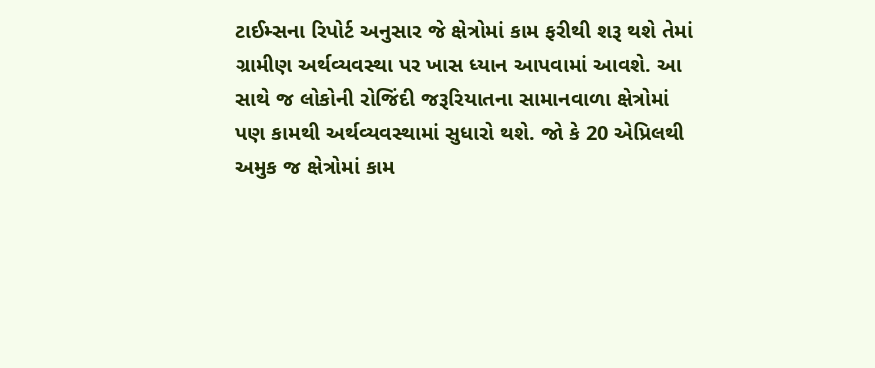ટાઈમ્સના રિપોર્ટ અનુસાર જે ક્ષેત્રોમાં કામ ફરીથી શરૂ થશે તેમાં ગ્રામીણ અર્થવ્યવસ્થા પર ખાસ ધ્યાન આપવામાં આવશે. આ સાથે જ લોકોની રોજિંદી જરૂરિયાતના સામાનવાળા ક્ષેત્રોમાં પણ કામથી અર્થવ્યવસ્થામાં સુધારો થશે. જો કે 20 એપ્રિલથી અમુક જ ક્ષેત્રોમાં કામ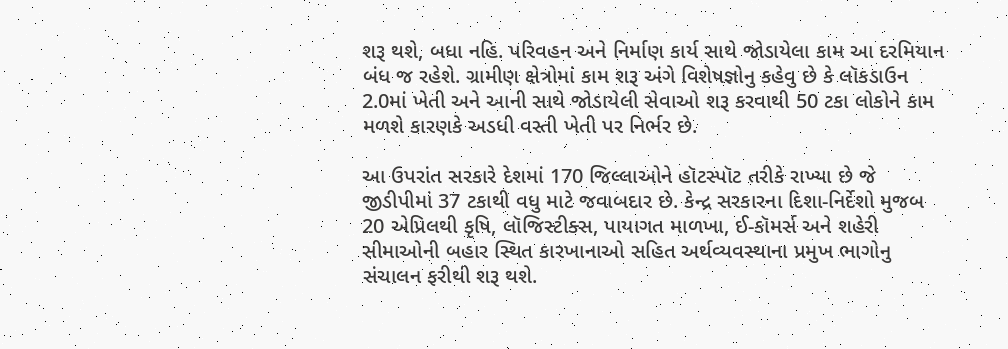શરૂ થશે, બધા નહિ. પરિવહન અને નિર્માણ કાર્ય સાથે જોડાયેલા કામ આ દરમિયાન બંધ જ રહેશે. ગ્રામીણ ક્ષેત્રોમાં કામ શરૂ અંગે વિશેષજ્ઞોનુ કહેવુ છે કે લૉકડાઉન 2.0માં ખેતી અને આની સાથે જોડાયેલી સેવાઓ શરૂ કરવાથી 50 ટકા લોકોને કામ મળશે કારણકે અડધી વસ્તી ખેતી પર નિર્ભર છે.

આ ઉપરાંત સરકારે દેશમાં 170 જિલ્લાઓને હૉટસ્પૉટ તરીકે રાખ્યા છે જે જીડીપીમાં 37 ટકાથી વધુ માટે જવાબદાર છે. કેન્દ્ર સરકારના દિશા-નિર્દેશો મુજબ 20 એપ્રિલથી કૃષિ, લૉજિસ્ટીક્સ, પાયાગત માળખા, ઈ-કૉમર્સ અને શહેરી સીમાઓની બહાર સ્થિત કારખાનાઓ સહિત અર્થવ્યવસ્થાના પ્રમુખ ભાગોનુ સંચાલન ફરીથી શરૂ થશે.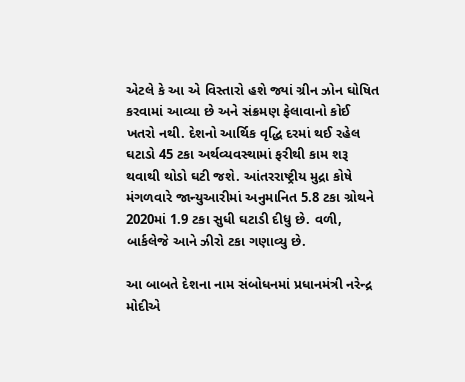એટલે કે આ એ વિસ્તારો હશે જ્યાં ગ્રીન ઝોન ઘોષિત કરવામાં આવ્યા છે અને સંક્રમણ ફેલાવાનો કોઈ ખતરો નથી. દેશનો આર્થિક વૃદ્ધિ દરમાં થઈ રહેલ ઘટાડો 45 ટકા અર્થવ્યવસ્થામાં ફરીથી કામ શરૂ થવાથી થોડો ઘટી જશે. આંતરરાષ્ટ્રીય મુદ્રા કોષે મંગળવારે જાન્યુઆરીમાં અનુમાનિત 5.8 ટકા ગ્રોથને 2020માં 1.9 ટકા સુધી ઘટાડી દીધુ છે. વળી, બાર્કલેજે આને ઝીરો ટકા ગણાવ્યુ છે.

આ બાબતે દેશના નામ સંબોધનમાં પ્રધાનમંત્રી નરેન્દ્ર મોદીએ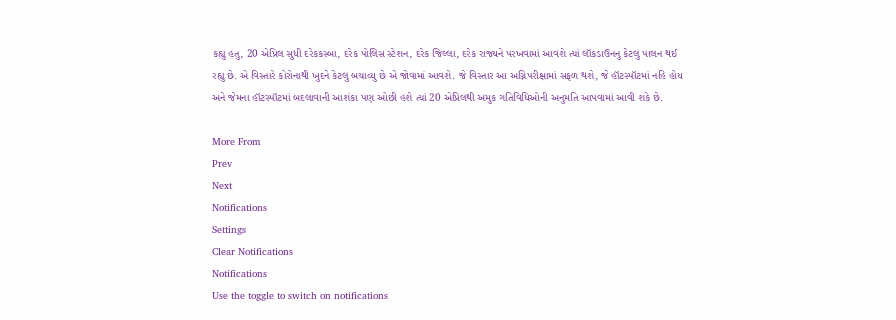કહ્યુ હતુ, 20 એપ્રિલ સુધી દરેકકસ્બા, દરેક પોલિસ સ્ટેશન, દરેક જિલ્લા, દરેક રાજ્યને પરખવામાં આવશે ત્યાં લૉકડાઉનનુ કેટલુ પાલન થઈ રહ્યુ છે. એ વિસ્તારે કોરોનાથી ખુદને કેટલુ બચાવ્યુ છે એ જોવામાં આવશે. જે વિસ્તાર આ અગ્નિપરીક્ષામાં સફળ થશે, જે હૉટસ્પૉટમાં નહિ હોય અને જેમના હૉટસ્પૉટમાં બદલાવાની આશંકા પણ ઓછી હશે ત્યાં 20 એપ્રિલથી અમુક ગતિવિધિઓની અનુમતિ આપવામાં આવી શકે છે.

More From
Prev
Next
Notifications
Settings
Clear Notifications
Notifications
Use the toggle to switch on notifications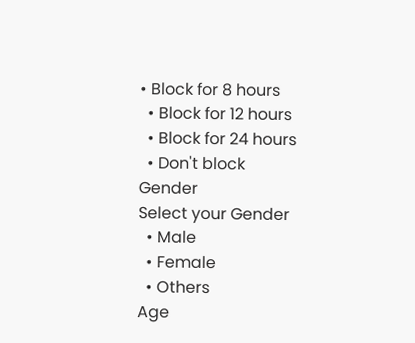• Block for 8 hours
  • Block for 12 hours
  • Block for 24 hours
  • Don't block
Gender
Select your Gender
  • Male
  • Female
  • Others
Age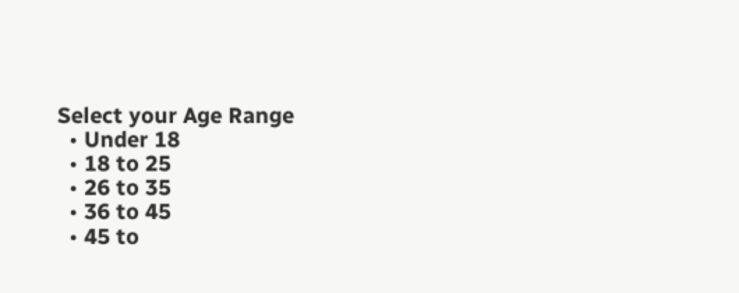Select your Age Range
  • Under 18
  • 18 to 25
  • 26 to 35
  • 36 to 45
  • 45 to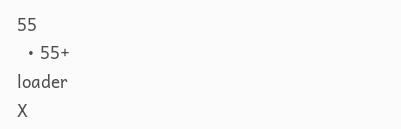55
  • 55+
loader
X